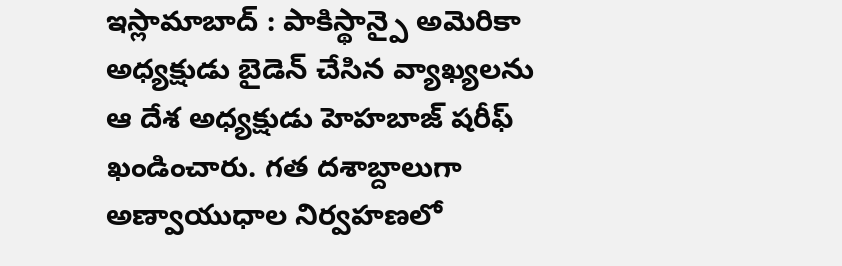ఇస్లామాబాద్ : పాకిస్థాన్పై అమెరికా అధ్యక్షుడు బైడెన్ చేసిన వ్యాఖ్యలను ఆ దేశ అధ్యక్షుడు హెహబాజ్ షరీఫ్ ఖండించారు. గత దశాబ్దాలుగా అణ్వాయుధాల నిర్వహణలో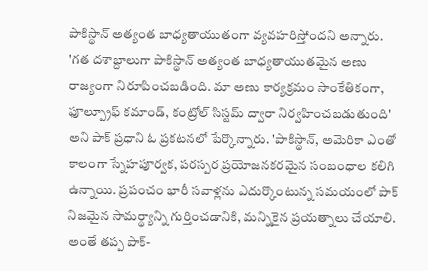పాకిస్థాన్ అత్యంత బాధ్యతాయుతంగా వ్యవహరిస్తోందని అన్నారు.
'గత దశాబ్దాలుగా పాకిస్థాన్ అత్యంత బాధ్యతాయుతమైన అణు రాజ్యంగా నిరూపించబడింది. మా అణు కార్యక్రమం సాంకేతికంగా, ఫూల్ప్రూఫ్ కమాండ్, కంట్రోల్ సిస్టమ్ ద్వారా నిర్వహించబడుతుంది' అని పాక్ ప్రధాని ఓ ప్రకటనలో పేర్కొన్నారు. 'పాకిస్థాన్, అమెరికా ఎంతో కాలంగా స్నేహపూర్వక, పరస్పర ప్రయోజనకరమైన సంబంధాల కలిగి ఉన్నాయి. ప్రపంచం భారీ సవాళ్లను ఎదుర్కొంటున్న సమయంలో పాక్ నిజమైన సామర్థ్యాన్ని గుర్తించడానికి, మన్నికైన ప్రయత్నాలు చేయాలి. అంతే తప్ప పాక్-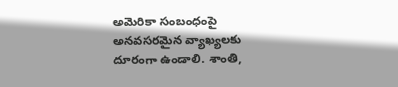అమెరికా సంబంధంపై అనవసరమైన వ్యాఖ్యలకు దూరంగా ఉండాలి. శాంతి,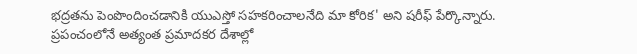భద్రతను పెంపొందించడానికి యుఎస్తో సహకరించాలనేది మా కోరిక' అని షరీఫ్ పేర్కొన్నారు.
ప్రపంచంలోనే అత్యంత ప్రమాదకర దేశాల్లో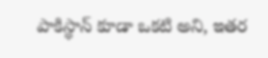పాకిస్థాన్ కూడా ఒకటి అని, ఇతర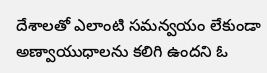దేశాలతో ఎలాంటి సమన్వయం లేకుండా అణ్వాయుధాలను కలిగి ఉందని ఓ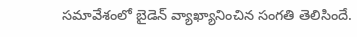సమావేశంలో బైడెన్ వ్యాఖ్యానించిన సంగతి తెలిసిందే.